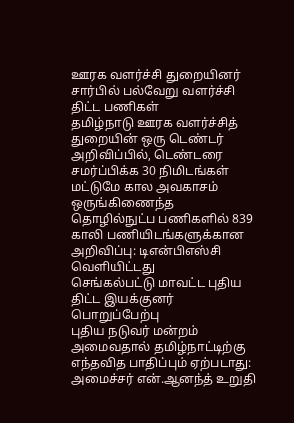ஊரக வளர்ச்சி துறையினர் சார்பில் பல்வேறு வளர்ச்சி திட்ட பணிகள்
தமிழ்நாடு ஊரக வளர்ச்சித் துறையின் ஒரு டெண்டர் அறிவிப்பில், டெண்டரை சமர்ப்பிக்க 30 நிமிடங்கள் மட்டுமே கால அவகாசம்
ஒருங்கிணைந்த தொழில்நுட்ப பணிகளில் 839 காலி பணியிடங்களுக்கான அறிவிப்பு: டிஎன்பிஎஸ்சி வெளியிட்டது
செங்கல்பட்டு மாவட்ட புதிய திட்ட இயக்குனர் பொறுப்பேற்பு
புதிய நடுவர் மன்றம் அமைவதால் தமிழ்நாட்டிற்கு எந்தவித பாதிப்பும் ஏற்படாது: அமைச்சர் என்.ஆனந்த் உறுதி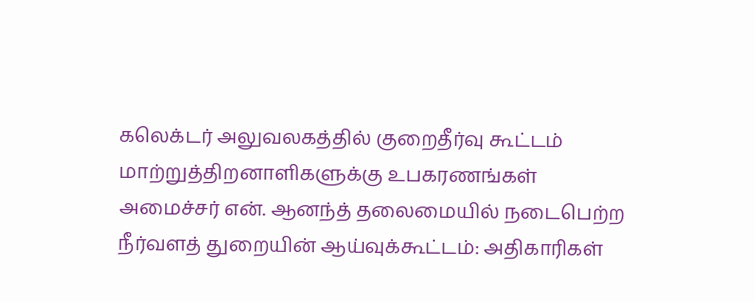கலெக்டர் அலுவலகத்தில் குறைதீர்வு கூட்டம் மாற்றுத்திறனாளிகளுக்கு உபகரணங்கள்
அமைச்சர் என். ஆனந்த் தலைமையில் நடைபெற்ற நீர்வளத் துறையின் ஆய்வுக்கூட்டம்: அதிகாரிகள்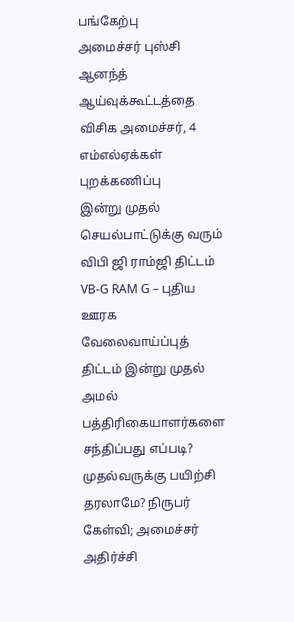பங்கேற்பு
அமைச்சர் புஸ்சி ஆனந்த் ஆய்வுக்கூட்டத்தை விசிக அமைச்சர், 4 எம்எல்ஏக்கள் புறக்கணிப்பு
இன்று முதல் செயல்பாட்டுக்கு வரும் விபி ஜி ராம்ஜி திட்டம்
VB-G RAM G – புதிய ஊரக வேலைவாய்ப்புத் திட்டம் இன்று முதல் அமல்
பத்திரிகையாளர்களை சந்திப்பது எப்படி? முதல்வருக்கு பயிற்சி தரலாமே? நிருபர் கேள்வி; அமைச்சர் அதிர்ச்சி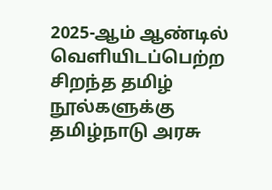2025-ஆம் ஆண்டில் வெளியிடப்பெற்ற சிறந்த தமிழ் நூல்களுக்கு தமிழ்நாடு அரசு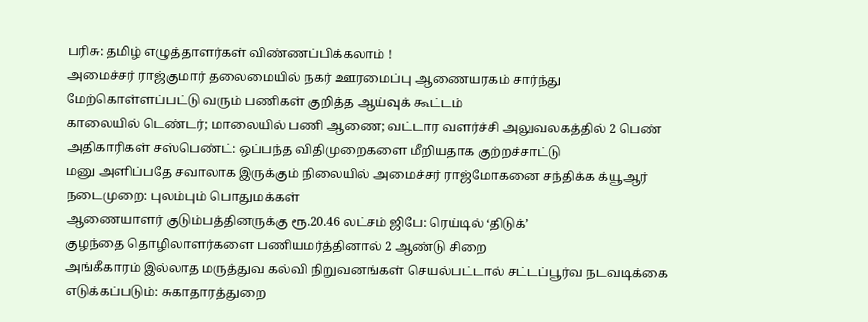பரிசு: தமிழ் எழுத்தாளர்கள் விண்ணப்பிக்கலாம் !
அமைச்சர் ராஜ்குமார் தலைமையில் நகர் ஊரமைப்பு ஆணையரகம் சார்ந்து மேற்கொள்ளப்பட்டு வரும் பணிகள் குறித்த ஆய்வுக் கூட்டம்
காலையில் டெண்டர்; மாலையில் பணி ஆணை; வட்டார வளர்ச்சி அலுவலகத்தில் 2 பெண் அதிகாரிகள் சஸ்பெண்ட்: ஒப்பந்த விதிமுறைகளை மீறியதாக குற்றச்சாட்டு
மனு அளிப்பதே சவாலாக இருக்கும் நிலையில் அமைச்சர் ராஜ்மோகனை சந்திக்க க்யூஆர் நடைமுறை: புலம்பும் பொதுமக்கள்
ஆணையாளர் குடும்பத்தினருக்கு ரூ.20.46 லட்சம் ஜிபே: ரெய்டில் ‘திடுக்’
குழந்தை தொழிலாளர்களை பணியமர்த்தினால் 2 ஆண்டு சிறை
அங்கீகாரம் இல்லாத மருத்துவ கல்வி நிறுவனங்கள் செயல்பட்டால் சட்டப்பூர்வ நடவடிக்கை எடுக்கப்படும்: சுகாதாரத்துறை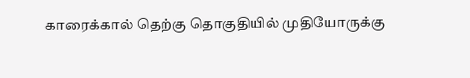காரைக்கால் தெற்கு தொகுதியில் முதியோருக்கு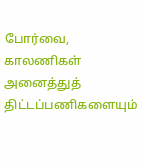போர்வை, காலணிகள்
அனைத்துத் திட்டப்பணிகளையும்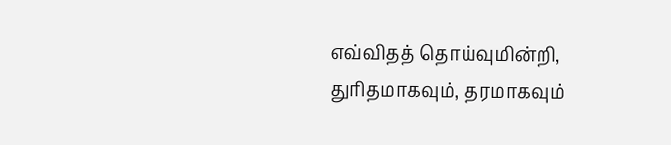எவ்விதத் தொய்வுமின்றி, துரிதமாகவும், தரமாகவும்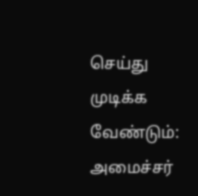செய்து முடிக்க வேண்டும்: அமைச்சர்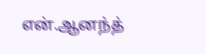என்.ஆனந்த்